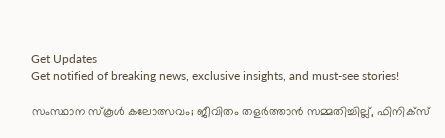Get Updates
Get notified of breaking news, exclusive insights, and must-see stories!

സംസ്ഥാന സ്കൂൾ കലോത്സവം; ജീവിതം തളർത്താൻ സമ്മതിച്ചില്ല്, ഫിനിക്സ്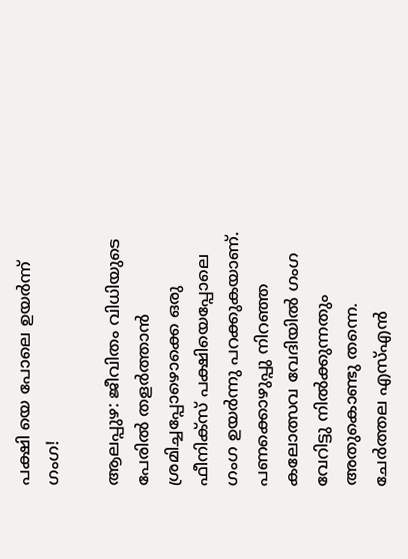പക്ഷി യെ പോലെ ഉയർന്ന് ഗംഗ!

ആലപ്പുഴ: ജീവിതം വിധിയുടെ പേരില്‍ തളര്‍ത്താന്‍ ശ്രമിച്ചപ്പോഴൊക്കെ ഒരു ഫീനിക്‌സ് പക്ഷിയെപ്പോലെ ഗംഗ ഉയര്‍ന്നു പറക്കുകയാണ്. പണക്കൊഴുപ്പു നിറഞ്ഞ കലോത്സവ വേദിയില്‍ ഗംഗ വേറിട്ടു നില്‍ക്കുന്നതും അതുകൊണ്ടു തന്നെ. ചേര്‍ത്തല എസ്എന്‍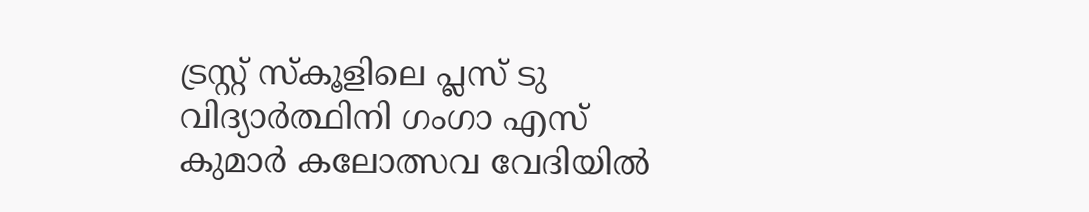ട്രസ്റ്റ് സ്‌കൂളിലെ പ്ലസ് ടു വിദ്യാര്‍ത്ഥിനി ഗംഗാ എസ് കുമാര്‍ കലോത്സവ വേദിയില്‍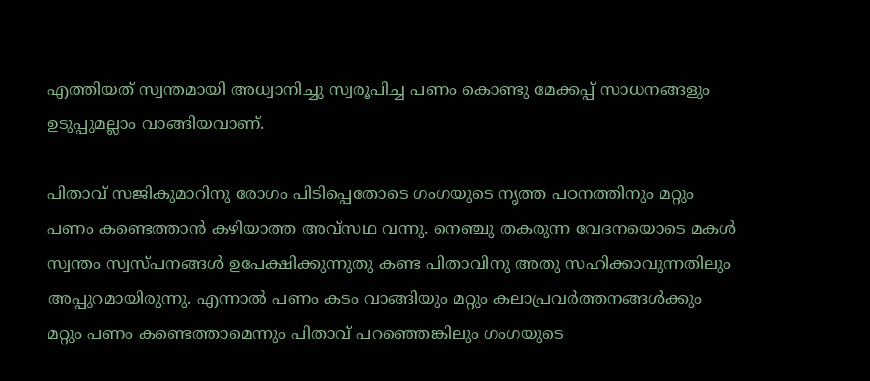എത്തിയത് സ്വന്തമായി അധ്വാനിച്ചു സ്വരൂപിച്ച പണം കൊണ്ടു മേക്കപ്പ് സാധനങ്ങളും ഉടുപ്പുമല്ലാം വാങ്ങിയവാണ്.

പിതാവ് സജികുമാറിനു രോഗം പിടിപ്പെതോടെ ഗംഗയുടെ നൃത്ത പഠനത്തിനും മറ്റും പണം കണ്ടെത്താന്‍ കഴിയാത്ത അവ്‌സഥ വന്നു. നെഞ്ചു തകരുന്ന വേദനയൊടെ മകള്‍ സ്വന്തം സ്വസ്പനങ്ങള്‍ ഉപേക്ഷിക്കുന്നുതു കണ്ട പിതാവിനു അതു സഹിക്കാവുന്നതിലും അപ്പുറമായിരുന്നു. എന്നാല്‍ പണം കടം വാങ്ങിയും മറ്റും കലാപ്രവര്‍ത്തനങ്ങള്‍ക്കും മറ്റും പണം കണ്ടെത്താമെന്നും പിതാവ് പറഞ്ഞെങ്കിലും ഗംഗയുടെ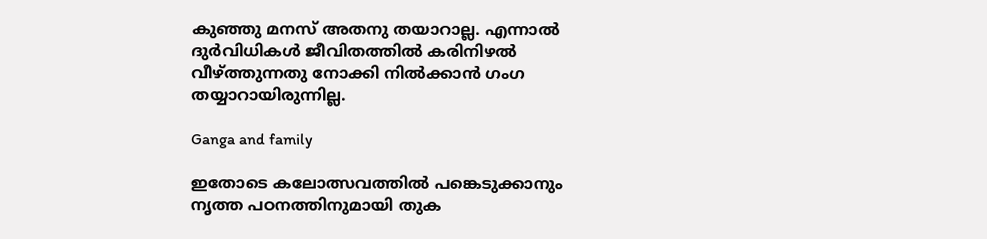കുഞ്ഞു മനസ് അതനു തയാറാല്ല. എന്നാല്‍ ദുര്‍വിധികള്‍ ജീവിതത്തില്‍ കരിനിഴല്‍ വീഴ്ത്തുന്നതു നോക്കി നില്‍ക്കാന്‍ ഗംഗ തയ്യാറായിരുന്നില്ല.

Ganga and family

ഇതോടെ കലോത്സവത്തില്‍ പങ്കെടുക്കാനും നൃത്ത പഠനത്തിനുമായി തുക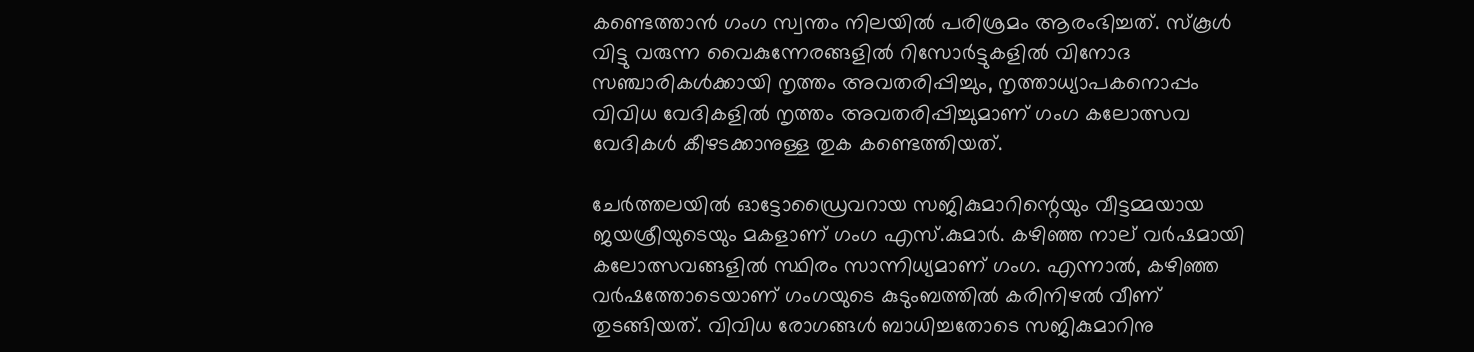കണ്ടെത്താന്‍ ഗംഗ സ്വന്തം നിലയില്‍ പരിശ്രമം ആരംഭിച്ചത്. സ്‌കൂള്‍ വിട്ടു വരുന്ന വൈകുന്നേരങ്ങളില്‍ റിസോര്‍ട്ടുകളില്‍ വിനോദ സഞ്ചാരികള്‍ക്കായി നൃത്തം അവതരിപ്പിച്ചും, നൃത്താധ്യാപകനൊപ്പം വിവിധ വേദികളില്‍ നൃത്തം അവതരിപ്പിച്ചുമാണ് ഗംഗ കലോത്സവ വേദികള്‍ കീഴടക്കാനുള്ള തുക കണ്ടെത്തിയത്.

ചേര്‍ത്തലയില്‍ ഓട്ടോഡ്രൈവറായ സജികുമാറിന്റെയും വീട്ടമ്മയായ ജയശ്രീയുടെയും മകളാണ് ഗംഗ എസ്.കുമാര്‍. കഴിഞ്ഞ നാല് വര്‍ഷമായി കലോത്സവങ്ങളില്‍ സ്ഥിരം സാന്നിധ്യമാണ് ഗംഗ. എന്നാല്‍, കഴിഞ്ഞ വര്‍ഷത്തോടെയാണ് ഗംഗയുടെ കുടുംബത്തില്‍ കരിനിഴല്‍ വീണ് തുടങ്ങിയത്. വിവിധ രോഗങ്ങള്‍ ബാധിച്ചതോടെ സജികുമാറിനു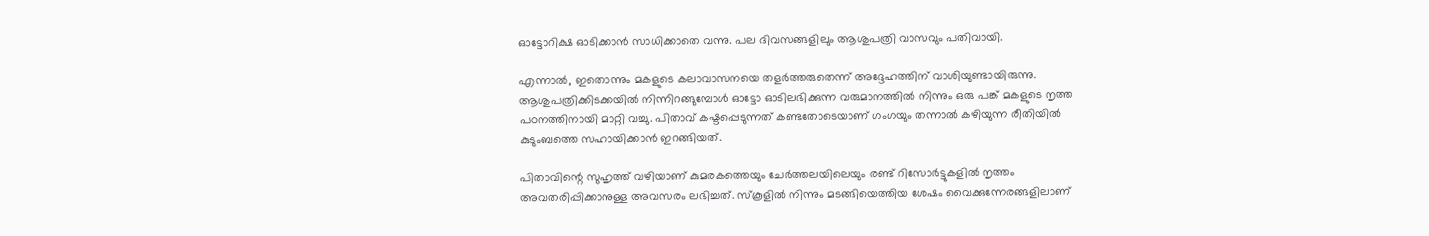ഓട്ടോറിക്ഷ ഓടിക്കാന്‍ സാധിക്കാതെ വന്നു. പല ദിവസങ്ങളിലും ആശുപത്രി വാസവും പതിവായി.

എന്നാല്‍, ഇതൊന്നും മകളുടെ കലാവാസനയെ തളര്‍ത്തരുതെന്ന് അദ്ദേഹത്തിന് വാശിയുണ്ടായിരുന്നു. ആശുപത്രിക്കിടക്കയില്‍ നിന്നിറങ്ങുമ്പോള്‍ ഓട്ടോ ഓടിലഭിക്കുന്ന വരുമാനത്തില്‍ നിന്നും ഒരു പങ്ക് മകളുടെ നൃത്ത പഠനത്തിനായി മാറ്റി വച്ചു. പിതാവ് കഷ്ടപ്പെടുന്നത് കണ്ടതോടെയാണ് ഗംഗയും തന്നാല്‍ കഴിയുന്ന രീതിയില്‍ കുടുംബത്തെ സഹായിക്കാന്‍ ഇറങ്ങിയത്.

പിതാവിന്റെ സുഹൃത്ത് വഴിയാണ് കുമരകത്തെയും ചേര്‍ത്തലയിലെയും രണ്ട് റിസോര്‍ട്ടുകളില്‍ നൃത്തം അവതരിപ്പിക്കാനുള്ള അവസരം ലഭിച്ചത്. സ്‌കൂളില്‍ നിന്നും മടങ്ങിയെത്തിയ ശേഷം വൈക്കുന്നേരങ്ങളിലാണ്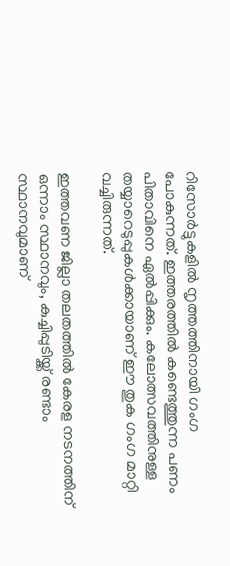റിസോര്‍ട്ടുകളില്‍ നൃത്തത്തിനായി ഗംഗ പോകുന്നത്. ഇത്തരത്തില്‍ കണ്ടെത്തുന്ന പണം പിതാവിനെ ഏല്‍പ്പിക്കും. കലോത്സവത്തിനുള്ള തയ്യാറെടുപ്പുകള്‍ക്കായാണ് ഈ തുക ഗംഗ മാറ്റി വച്ചിരുന്നത്.

ഇത്തവണ ജില്ലാ തലതത്തില്‍ കേരള നടനത്തിന് ഒന്നാം സ്ഥാനവും, കുച്ചിപ്പുടിയ്ക്ക് രണ്ടാം സ്ഥാനവുമാണ്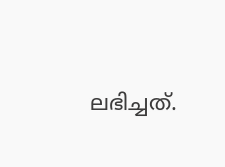ലഭിച്ചത്.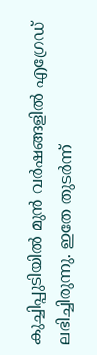കുച്ചിപ്പുടിയില്‍ മുന്‍ വര്‍ഷങ്ങളില്‍ എഗ്രേഡ് ലഭിച്ചിരുന്നു. ഇതേ തുടര്‍ന്ന്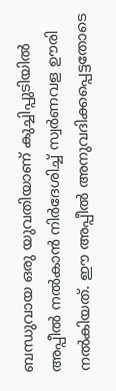ബന്ധുവായ ഒരു യുവതിയാണ് കുച്ചിപ്പുടിയില്‍ അപ്പീല്‍ നല്‍കാന്‍ നിര്‍ദേശിച്ച് സ്വര്‍ണവള ഊരി നല്‍കിയത്. ഈ അപ്പീല്‍ അനുവദിക്കപ്പെട്ടതോടെ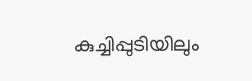കുച്ചിപ്പുടിയിലും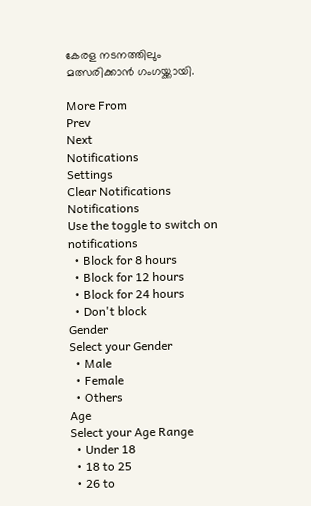കേരള നടനത്തിലും മത്സരിക്കാന്‍ ഗംഗയ്ക്കായി.

More From
Prev
Next
Notifications
Settings
Clear Notifications
Notifications
Use the toggle to switch on notifications
  • Block for 8 hours
  • Block for 12 hours
  • Block for 24 hours
  • Don't block
Gender
Select your Gender
  • Male
  • Female
  • Others
Age
Select your Age Range
  • Under 18
  • 18 to 25
  • 26 to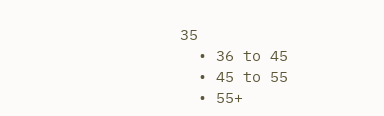35
  • 36 to 45
  • 45 to 55
  • 55+